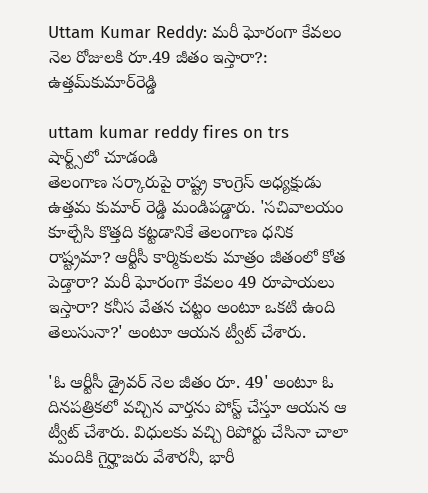Uttam Kumar Reddy: మరీ ఘోరంగా కేవలం నెల రోజులకి రూ.49 జీతం ఇస్తారా?: ఉత్తమ్‌కుమార్‌రెడ్డి

uttam kumar reddy fires on trs
షార్ట్స్‌లో చూడండి
తెలంగాణ సర్కారుపై రాష్ట్ర కాంగ్రెస్ అధ్యక్షుడు ఉత్తమ కుమార్ రెడ్డి మండిపడ్డారు. 'సచివాలయం కూల్చేసి కొత్తది కట్టడానికే తెలంగాణ ధనిక రాష్ట్రమా? ఆర్టీసీ కార్మికులకు మాత్రం జీతంలో కోత పెడ్తారా? మరీ ఘోరంగా కేవలం 49 రూపాయలు ఇస్తారా? కనీస వేతన చట్టం అంటూ ఒకటి ఉంది తెలుసునా?' అంటూ ఆయన ట్వీట్ చేశారు.

'ఓ ఆర్టీసీ డ్రైవర్ నెల జీతం రూ. 49' అంటూ ఓ దినపత్రికలో వచ్చిన వార్తను పోస్ట్ చేస్తూ ఆయన ఆ ట్వీట్ చేశారు. విధులకు వచ్చి రిపోర్టు చేసినా చాలా మందికి గైర్హాజరు వేశారనీ, భారీ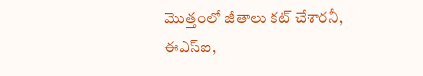మొత్తంలో జీతాలు కట్‌ చేశారనీ, ఈఎస్ఐ,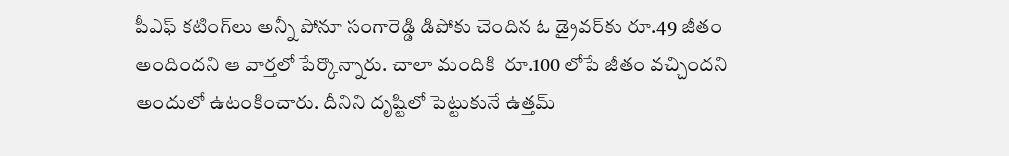పీఎఫ్‌ కటింగ్‌లు అన్నీ పోనూ సంగారెడ్డి డిపోకు చెందిన ఓ డ్రైవర్‌కు రూ.49 జీతం అందిందని ఆ వార్తలో పేర్కొన్నారు. చాలా మందికి  రూ.100 లోపే జీతం వచ్చిందని అందులో ఉటంకించారు. దీనిని దృష్టిలో పెట్టుకునే ఉత్తమ్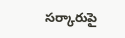సర్కారుపై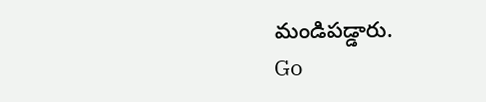మండిపడ్డారు.
Go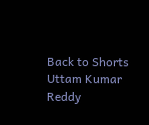Back to Shorts
Uttam Kumar Reddy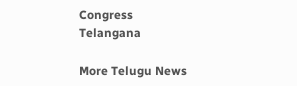Congress
Telangana

More Telugu News